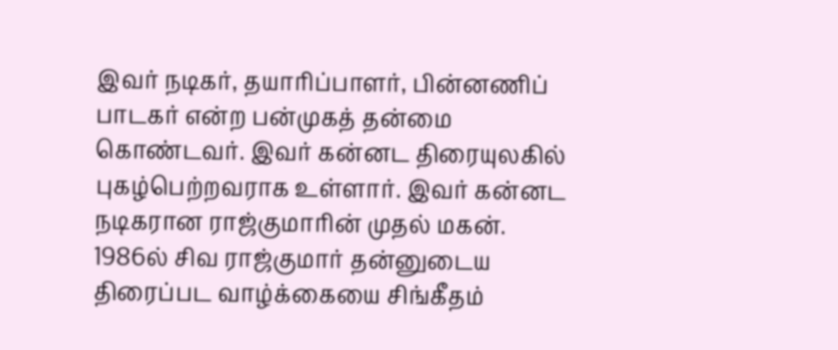இவர் நடிகர், தயாரிப்பாளர், பின்னணிப் பாடகர் என்ற பன்முகத் தன்மை கொண்டவர். இவர் கன்னட திரையுலகில் புகழ்பெற்றவராக உள்ளார். இவர் கன்னட நடிகரான ராஜ்குமாரின் முதல் மகன். 1986ல் சிவ ராஜ்குமார் தன்னுடைய திரைப்பட வாழ்க்கையை சிங்கீதம்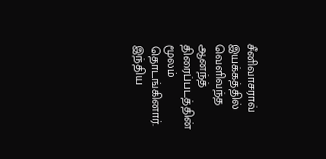சீனிவாசராவ் இயக்கத்தில் வெளிவந்த ஆனந்த் திரைப்படத்தின் மூலம் தொடங்கினார். இந்திய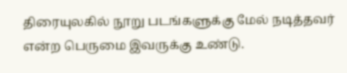திரையுலகில் நூறு படங்களுக்கு மேல் நடித்தவர் என்ற பெருமை இவருக்கு உண்டு.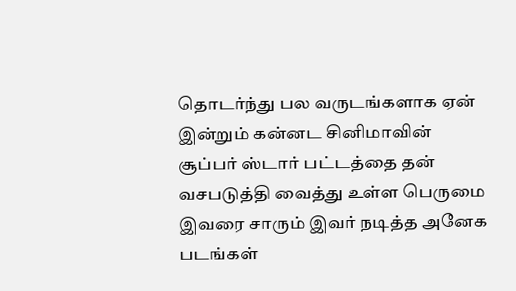தொடர்ந்து பல வருடங்களாக ஏன் இன்றும் கன்னட சினிமாவின் சூப்பர் ஸ்டார் பட்டத்தை தன் வசபடுத்தி வைத்து உள்ள பெருமை இவரை சாரும் இவர் நடித்த அனேக படங்கள்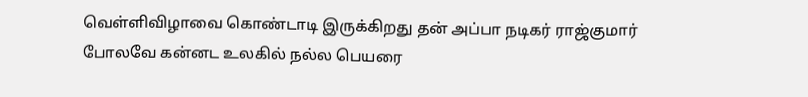வெள்ளிவிழாவை கொண்டாடி இருக்கிறது தன் அப்பா நடிகர் ராஜ்குமார் போலவே கன்னட உலகில் நல்ல பெயரை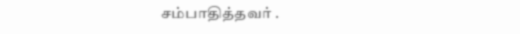சம்பாதித்தவர் .